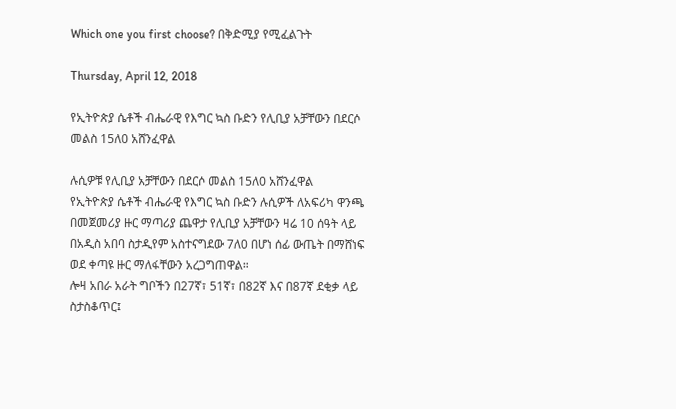Which one you first choose? በቅድሚያ የሚፈልጉት

Thursday, April 12, 2018

የኢትዮጵያ ሴቶች ብሔራዊ የእግር ኳስ ቡድን የሊቢያ አቻቸውን በደርሶ መልስ 15ለ0 አሸንፈዋል

ሉሲዎቹ የሊቢያ አቻቸውን በደርሶ መልስ 15ለ0 አሸንፈዋል
የኢትዮጵያ ሴቶች ብሔራዊ የእግር ኳስ ቡድን ሉሲዎች ለአፍሪካ ዋንጫ በመጀመሪያ ዙር ማጣሪያ ጨዋታ የሊቢያ አቻቸውን ዛሬ 10 ሰዓት ላይ በአዲስ አበባ ስታዲየም አስተናግደው 7ለ0 በሆነ ሰፊ ውጤት በማሸነፍ ወደ ቀጣዩ ዙር ማለፋቸውን አረጋግጠዋል።
ሎዛ አበራ አራት ግቦችን በ27ኛ፣ 51ኛ፣ በ82ኛ እና በ87ኛ ደቂቃ ላይ ስታስቆጥር፤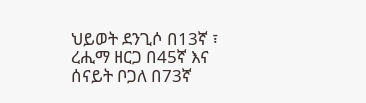ህይወት ደንጊሶ በ13ኛ ፣ ረሒማ ዘርጋ በ45ኛ እና ሰናይት ቦጋለ በ73ኛ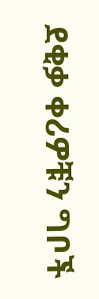ደቂቃ ቀሪዎቹን ግቦች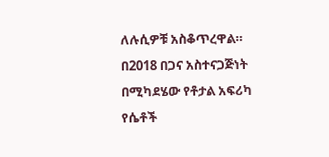ለሉሲዎቹ አስቆጥረዋል።
በ2018 በጋና አስተናጋጅነት በሚካደሄው የቶታል አፍሪካ የሴቶች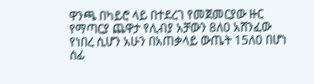ዋንጫ በካይሮ ላይ በተደረገ የመጀመርያው ዙር የማጣርያ ጨዋታ የሊብያ አቻውን 8ለ0 አሸንፈው የነበረ ሲሆን አሁን በአጠቃላይ ውጤት 15ለ0 በሆነ ሰፊ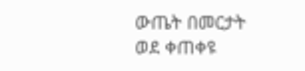ውጤት በመርታት ወደ ቀጠቀዩ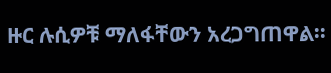ዙር ሉሲዎቹ ማለፋቸውን አረጋግጠዋል፡፡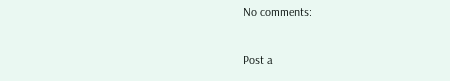No comments:

Post a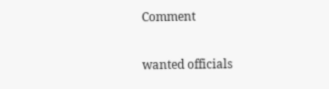Comment

wanted officials